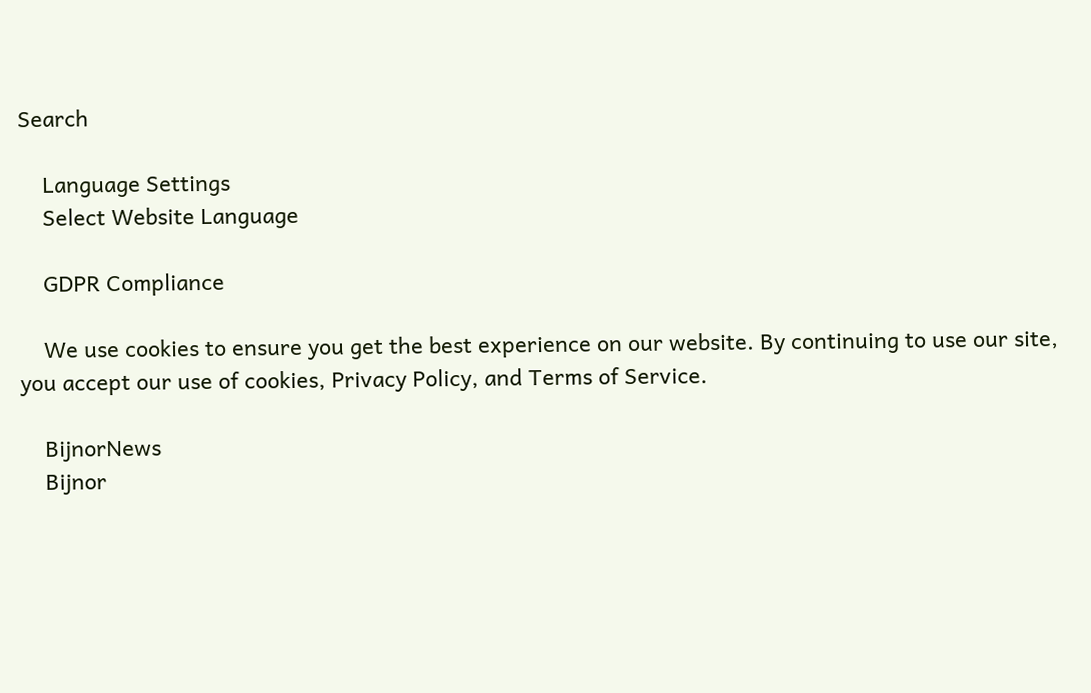Search

    Language Settings
    Select Website Language

    GDPR Compliance

    We use cookies to ensure you get the best experience on our website. By continuing to use our site, you accept our use of cookies, Privacy Policy, and Terms of Service.

    BijnorNews
    Bijnor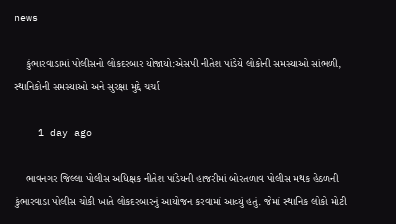news

    કુંભારવાડામાં પોલીસનો લોકદરબાર યોજાયો:એસપી નીતેશ પાંડેયે લોકોની સમસ્યાઓ સાંભળી, સ્થાનિકોની સમસ્યાઓ અને સુરક્ષા મુદ્દે ચર્ચા

    1 day ago

    ભાવનગર જિલ્લા પોલીસ અધિક્ષક નીતેશ પાંડેયની હાજરીમાં બોરતળાવ પોલીસ મથક હેઠળની કુંભારવાડા પોલીસ ચોકી ખાતે લોકદરબારનું આયોજન કરવામાં આવ્યું હતું. જેમાં સ્થાનિક લોકો મોટી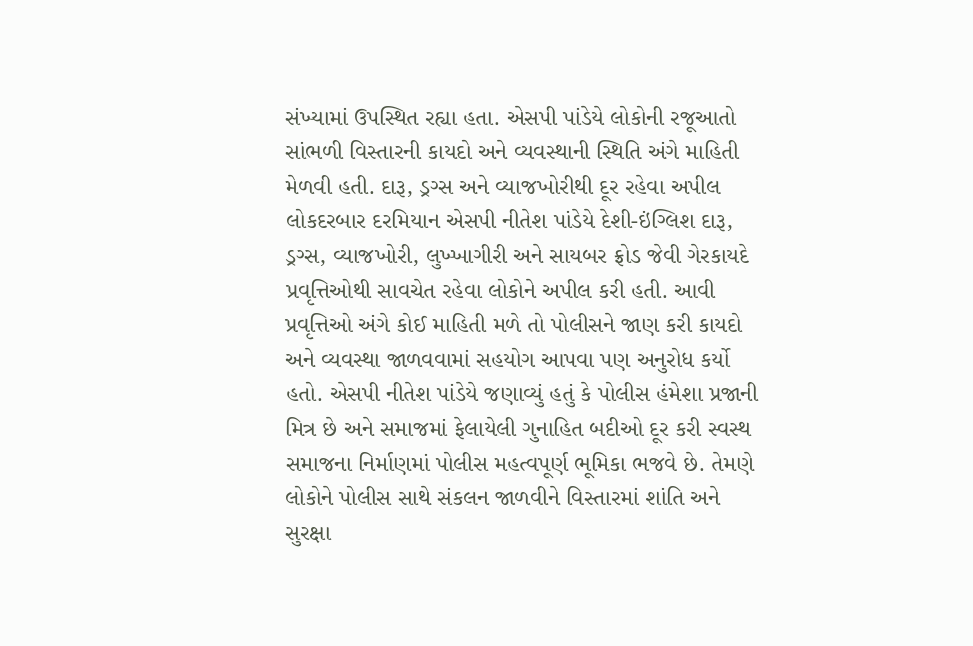સંખ્યામાં ઉપસ્થિત રહ્યા હતા. એસપી પાંડેયે લોકોની રજૂઆતો સાંભળી વિસ્તારની કાયદો અને વ્યવસ્થાની સ્થિતિ અંગે માહિતી મેળવી હતી. દારૂ, ડ્રગ્સ અને વ્યાજખોરીથી દૂર રહેવા અપીલ લોકદરબાર દરમિયાન એસપી નીતેશ પાંડેયે દેશી-ઇંગ્લિશ દારૂ, ડ્રગ્સ, વ્યાજખોરી, લુખ્ખાગીરી અને સાયબર ફ્રોડ જેવી ગેરકાયદે પ્રવૃત્તિઓથી સાવચેત રહેવા લોકોને અપીલ કરી હતી. આવી પ્રવૃત્તિઓ અંગે કોઈ માહિતી મળે તો પોલીસને જાણ કરી કાયદો અને વ્યવસ્થા જાળવવામાં સહયોગ આપવા પણ અનુરોધ કર્યો હતો. એસપી નીતેશ પાંડેયે જણાવ્યું હતું કે પોલીસ હંમેશા પ્રજાની મિત્ર છે અને સમાજમાં ફેલાયેલી ગુનાહિત બદીઓ દૂર કરી સ્વસ્થ સમાજના નિર્માણમાં પોલીસ મહત્વપૂર્ણ ભૂમિકા ભજવે છે. તેમણે લોકોને પોલીસ સાથે સંકલન જાળવીને વિસ્તારમાં શાંતિ અને સુરક્ષા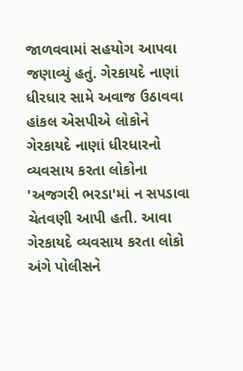જાળવવામાં સહયોગ આપવા જણાવ્યું હતું. ગેરકાયદે નાણાં ધીરધાર સામે અવાજ ઉઠાવવા હાંકલ એસપીએ લોકોને ગેરકાયદે નાણાં ધીરધારનો વ્યવસાય કરતા લોકોના 'અજગરી ભરડા'માં ન સપડાવા ચેતવણી આપી હતી. આવા ગેરકાયદે વ્યવસાય કરતા લોકો અંગે પોલીસને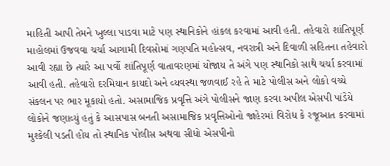માહિતી આપી તેમને ખુલ્લા પાડવા માટે પણ સ્થાનિકોને હાંકલ કરવામાં આવી હતી. તહેવારો શાંતિપૂર્ણ માહોલમાં ઉજવવા ચર્ચા આગામી દિવસોમાં ગણપતિ મહોત્સવ, નવરાત્રી અને દિવાળી સહિતના તહેવારો આવી રહ્યા છે ત્યારે આ પર્વો શાંતિપૂર્ણ વાતાવરણમાં યોજાય તે અંગે પણ સ્થાનિકો સાથે ચર્ચા કરવામાં આવી હતી. તહેવારો દરમિયાન કાયદો અને વ્યવસ્થા જળવાઈ રહે તે માટે પોલીસ અને લોકો વચ્ચે સંકલન પર ભાર મૂકાયો હતો. અસામાજિક પ્રવૃત્તિ અંગે પોલીસને જાણ કરવા અપીલ એસપી પાંડેયે લોકોને જણાવ્યું હતું કે આસપાસ બનતી અસામાજિક પ્રવૃત્તિઓનો જાહેરમાં વિરોધ કે રજૂઆત કરવામાં મુશ્કેલી પડતી હોય તો સ્થાનિક પોલીસ અથવા સીધો એસપીનો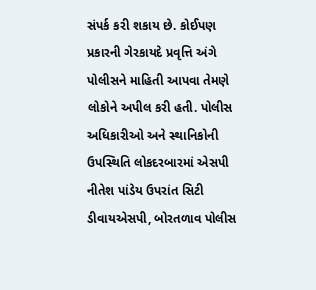સંપર્ક કરી શકાય છે. કોઈપણ પ્રકારની ગેરકાયદે પ્રવૃત્તિ અંગે પોલીસને માહિતી આપવા તેમણે લોકોને અપીલ કરી હતી. પોલીસ અધિકારીઓ અને સ્થાનિકોની ઉપસ્થિતિ લોકદરબારમાં એસપી નીતેશ પાંડેય ઉપરાંત સિટી ડીવાયએસપી, બોરતળાવ પોલીસ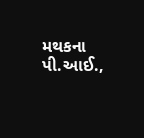મથકના પી.આઈ.,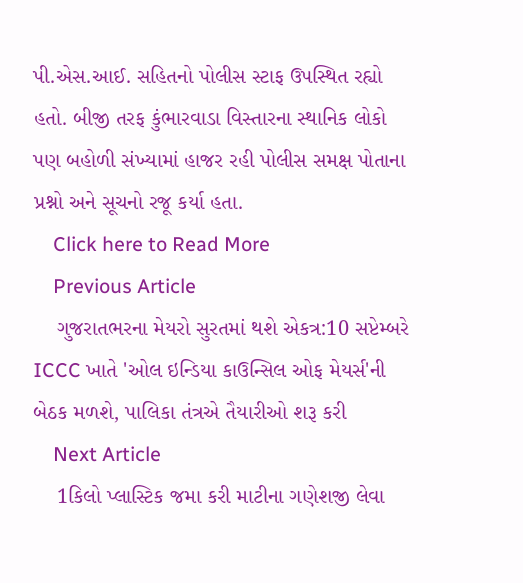પી.એસ.આઈ. સહિતનો પોલીસ સ્ટાફ ઉપસ્થિત રહ્યો હતો. બીજી તરફ કુંભારવાડા વિસ્તારના સ્થાનિક લોકો પણ બહોળી સંખ્યામાં હાજર રહી પોલીસ સમક્ષ પોતાના પ્રશ્નો અને સૂચનો રજૂ કર્યા હતા.
    Click here to Read More
    Previous Article
    ગુજરાતભરના મેયરો સુરતમાં થશે એકત્ર:10 સપ્ટેમ્બરે ICCC ખાતે 'ઓલ ઇન્ડિયા કાઉન્સિલ ઓફ મેયર્સ'ની બેઠક મળશે, પાલિકા તંત્રએ તૈયારીઓ શરૂ કરી
    Next Article
    1કિલો પ્લાસ્ટિક જમા કરી માટીના ગણેશજી લેવા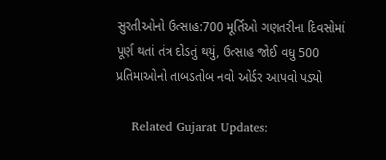સુરતીઓનો ઉત્સાહ:700 મૂર્તિઓ ગણતરીના દિવસોમાં પૂર્ણ થતાં તંત્ર દોડતું થયું, ઉત્સાહ જોઈ વધુ 500 પ્રતિમાઓનો તાબડતોબ નવો ઓર્ડર આપવો પડ્યો

    Related Gujarat Updates: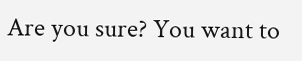Are you sure? You want to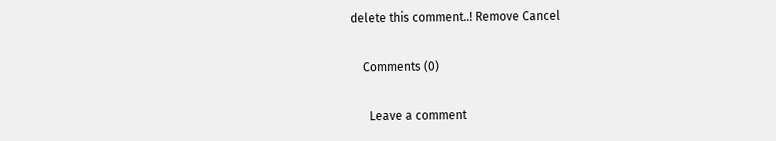delete this comment..! Remove Cancel

    Comments (0)

      Leave a comment